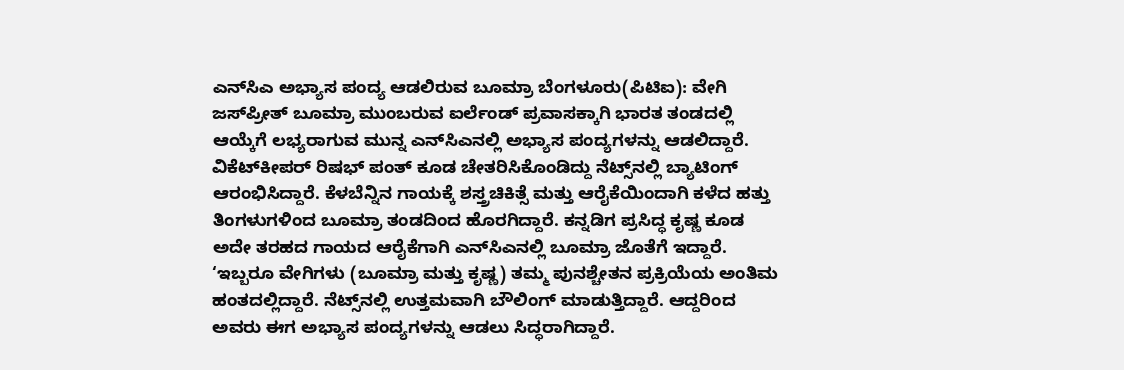ಎನ್‌ಸಿಎ ಅಭ್ಯಾಸ ಪಂದ್ಯ ಆಡಲಿರುವ ಬೂಮ್ರಾ ಬೆಂಗಳೂರು(ಪಿಟಿಐ): ವೇಗಿ ಜಸ್‌ಪ್ರೀತ್ ಬೂಮ್ರಾ ಮುಂಬರುವ ಐರ್ಲೆಂಡ್ ಪ್ರವಾಸಕ್ಕಾಗಿ ಭಾರತ ತಂಡದಲ್ಲಿ ಆಯ್ಕೆಗೆ ಲಭ್ಯರಾಗುವ ಮುನ್ನ ಎನ್‌ಸಿಎನಲ್ಲಿ ಅಭ್ಯಾಸ ಪಂದ್ಯಗಳನ್ನು ಆಡಲಿದ್ದಾರೆ. ವಿಕೆಟ್‌ಕೀಪರ್ ರಿಷಭ್ ಪಂತ್ ಕೂಡ ಚೇತರಿಸಿಕೊಂಡಿದ್ದು ನೆಟ್ಸ್‌ನಲ್ಲಿ ಬ್ಯಾಟಿಂಗ್ ಆರಂಭಿಸಿದ್ದಾರೆ. ಕೆಳಬೆನ್ನಿನ ಗಾಯಕ್ಕೆ ಶಸ್ತ್ರಚಿಕಿತ್ಸೆ ಮತ್ತು ಆರೈಕೆಯಿಂದಾಗಿ ಕಳೆದ ಹತ್ತು ತಿಂಗಳುಗಳಿಂದ ಬೂಮ್ರಾ ತಂಡದಿಂದ ಹೊರಗಿದ್ದಾರೆ. ಕನ್ನಡಿಗ ಪ್ರಸಿದ್ಧ ಕೃಷ್ಣ ಕೂಡ ಅದೇ ತರಹದ ಗಾಯದ ಆರೈಕೆಗಾಗಿ ಎನ್‌ಸಿಎನಲ್ಲಿ ಬೂಮ್ರಾ ಜೊತೆಗೆ ಇದ್ದಾರೆ. ‘ಇಬ್ಬರೂ ವೇಗಿಗಳು (ಬೂಮ್ರಾ ಮತ್ತು ಕೃಷ್ಣ) ತಮ್ಮ ಪುನಶ್ಚೇತನ ಪ್ರಕ್ರಿಯೆಯ ಅಂತಿಮ ಹಂತದಲ್ಲಿದ್ದಾರೆ. ನೆಟ್ಸ್‌ನಲ್ಲಿ ಉತ್ತಮವಾಗಿ ಬೌಲಿಂಗ್ ಮಾಡುತ್ತಿದ್ದಾರೆ. ಆದ್ದರಿಂದ ಅವರು ಈಗ ಅಭ್ಯಾಸ ಪಂದ್ಯಗಳನ್ನು ಆಡಲು ಸಿದ್ಧರಾಗಿದ್ದಾರೆ.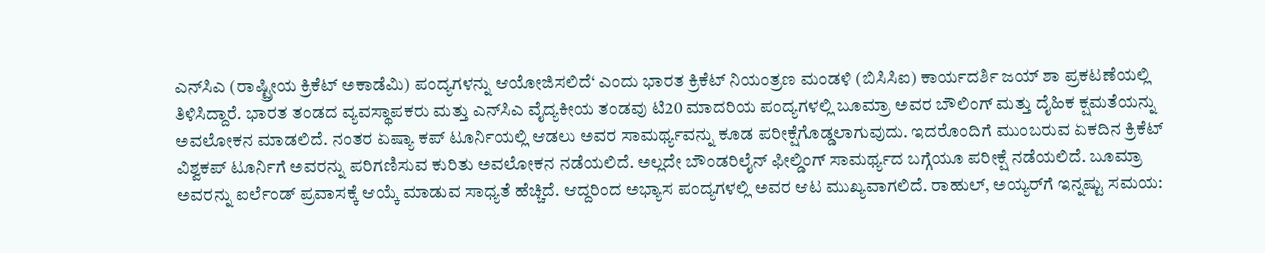ಎನ್‌ಸಿಎ (ರಾಷ್ಟ್ರೀಯ ಕ್ರಿಕೆಟ್ ಅಕಾಡೆಮಿ) ಪಂದ್ಯಗಳನ್ನು ಆಯೋಜಿಸಲಿದೆ‘ ಎಂದು ಭಾರತ ಕ್ರಿಕೆಟ್ ನಿಯಂತ್ರಣ ಮಂಡಳಿ (ಬಿಸಿಸಿಐ) ಕಾರ್ಯದರ್ಶಿ ಜಯ್ ಶಾ ಪ್ರಕಟಣೆಯಲ್ಲಿ ತಿಳಿಸಿದ್ದಾರೆ. ಭಾರತ ತಂಡದ ವ್ಯವಸ್ಥಾಪಕರು ಮತ್ತು ಎನ್‌ಸಿಎ ವೈದ್ಯಕೀಯ ತಂಡವು ಟಿ20 ಮಾದರಿಯ ಪಂದ್ಯಗಳಲ್ಲಿ ಬೂಮ್ರಾ ಅವರ ಬೌಲಿಂಗ್ ಮತ್ತು ದೈಹಿಕ ಕ್ಷಮತೆಯನ್ನು ಅವಲೋಕನ ಮಾಡಲಿದೆ. ನಂತರ ಏಷ್ಯಾ ಕಪ್ ಟೂರ್ನಿಯಲ್ಲಿ ಆಡಲು ಅವರ ಸಾಮರ್ಥ್ಯವನ್ನು ಕೂಡ ಪರೀಕ್ಷೆಗೊಡ್ಡಲಾಗುವುದು. ಇದರೊಂದಿಗೆ ಮುಂಬರುವ ಏಕದಿನ ಕ್ರಿಕೆಟ್ ವಿಶ್ವಕಪ್ ಟೂರ್ನಿಗೆ ಅವರನ್ನು ಪರಿಗಣಿಸುವ ಕುರಿತು ಅವಲೋಕನ ನಡೆಯಲಿದೆ. ಅಲ್ಲದೇ ಬೌಂಡರಿಲೈನ್‌ ಫೀಲ್ಡಿಂಗ್ ಸಾಮರ್ಥ್ಯದ ಬಗ್ಗೆಯೂ ಪರೀಕ್ಷೆ ನಡೆಯಲಿದೆ. ಬೂಮ್ರಾ ಅವರನ್ನು ಐರ್ಲೆಂಡ್ ಪ್ರವಾಸಕ್ಕೆ ಆಯ್ಕೆ ಮಾಡುವ ಸಾಧ್ಯತೆ ಹೆಚ್ಚಿದೆ. ಆದ್ದರಿಂದ ಅಭ್ಯಾಸ ಪಂದ್ಯಗಳಲ್ಲಿ ಅವರ ಆಟ ಮುಖ್ಯವಾಗಲಿದೆ. ರಾಹುಲ್, ಅಯ್ಯರ್‌ಗೆ ಇನ್ನಷ್ಟು ಸಮಯ: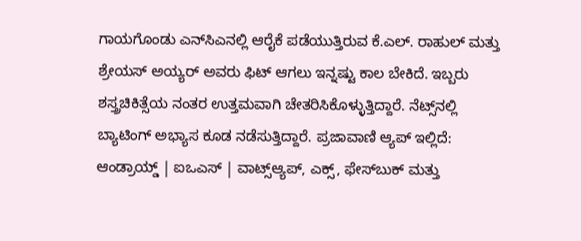ಗಾಯಗೊಂಡು ಎನ್‌ಸಿಎನಲ್ಲಿ ಆರೈಕೆ ಪಡೆಯುತ್ತಿರುವ ಕೆ.ಎಲ್. ರಾಹುಲ್ ಮತ್ತು ಶ್ರೇಯಸ್ ಅಯ್ಯರ್ ಅವರು ಫಿಟ್ ಆಗಲು ಇನ್ನಷ್ಟು ಕಾಲ ಬೇಕಿದೆ. ಇಬ್ಬರು ಶಸ್ತ್ರಚಿಕಿತ್ಸೆಯ ನಂತರ ಉತ್ತಮವಾಗಿ ಚೇತರಿಸಿಕೊಳ್ಳುತ್ತಿದ್ದಾರೆ. ನೆಟ್ಸ್‌ನಲ್ಲಿ ಬ್ಯಾಟಿಂಗ್ ಅಭ್ಯಾಸ ಕೂಡ ನಡೆಸುತ್ತಿದ್ದಾರೆ. ಪ್ರಜಾವಾಣಿ ಆ್ಯಪ್ ಇಲ್ಲಿದೆ: ಆಂಡ್ರಾಯ್ಡ್ | ಐಒಎಸ್ | ವಾಟ್ಸ್ಆ್ಯಪ್, ಎಕ್ಸ್, ಫೇಸ್‌ಬುಕ್ ಮತ್ತು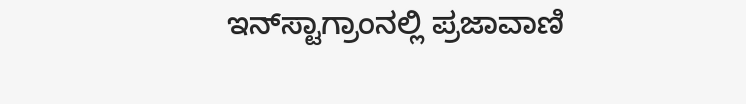ಇನ್‌ಸ್ಟಾಗ್ರಾಂನಲ್ಲಿ ಪ್ರಜಾವಾಣಿ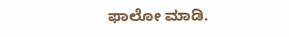ಫಾಲೋ ಮಾಡಿ.